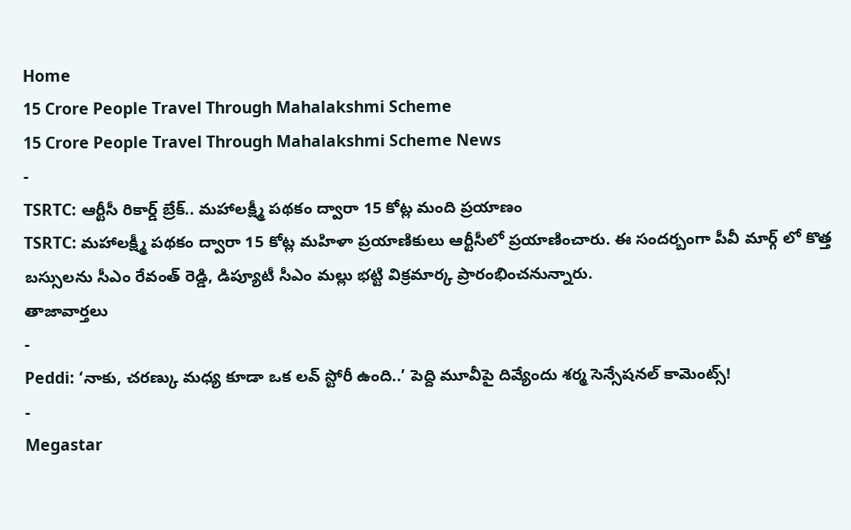Home
15 Crore People Travel Through Mahalakshmi Scheme
15 Crore People Travel Through Mahalakshmi Scheme News
-
TSRTC: ఆర్టీసీ రికార్డ్ బ్రేక్.. మహాలక్ష్మీ పథకం ద్వారా 15 కోట్ల మంది ప్రయాణం
TSRTC: మహాలక్ష్మీ పథకం ద్వారా 15 కోట్ల మహిళా ప్రయాణికులు ఆర్టీసీలో ప్రయాణించారు. ఈ సందర్బంగా పీవీ మార్గ్ లో కొత్త బస్సులను సీఎం రేవంత్ రెడ్డి, డిప్యూటీ సీఎం మల్లు భట్టి విక్రమార్క ప్రారంభించనున్నారు.
తాజావార్తలు
-
Peddi: ‘నాకు, చరణ్కు మధ్య కూడా ఒక లవ్ స్టోరీ ఉంది..’ పెద్ది మూవీపై దివ్యేందు శర్మ సెన్సేషనల్ కామెంట్స్!
-
Megastar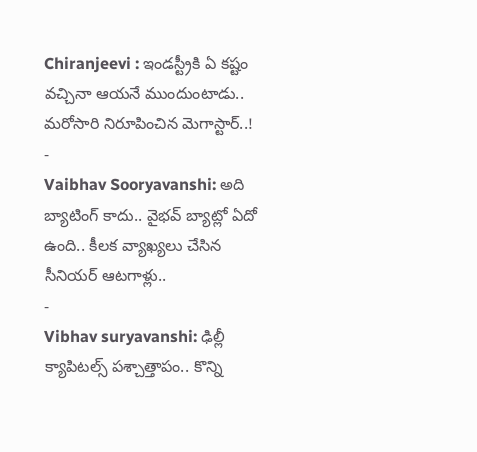Chiranjeevi : ఇండస్ట్రీకి ఏ కష్టం వచ్చినా ఆయనే ముందుంటాడు.. మరోసారి నిరూపించిన మెగాస్టార్..!
-
Vaibhav Sooryavanshi: అది బ్యాటింగ్ కాదు.. వైభవ్ బ్యాట్లో ఏదో ఉంది.. కీలక వ్యాఖ్యలు చేసిన సీనియర్ ఆటగాళ్లు..
-
Vibhav suryavanshi: ఢిల్లీ క్యాపిటల్స్ పశ్చాత్తాపం.. కొన్ని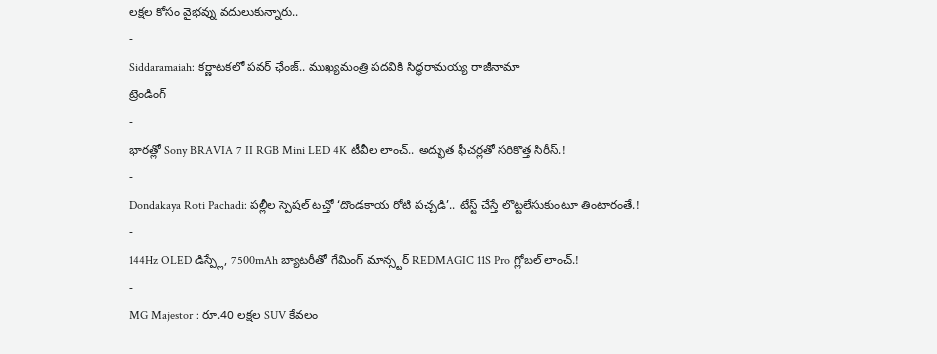లక్షల కోసం వైభవ్ను వదులుకున్నారు..
-
Siddaramaiah: కర్ణాటకలో పవర్ ఛేంజ్.. ముఖ్యమంత్రి పదవికి సిద్ధరామయ్య రాజీనామా
ట్రెండింగ్
-
భారత్లో Sony BRAVIA 7 II RGB Mini LED 4K టీవీల లాంచ్.. అద్భుత ఫీచర్లతో సరికొత్త సిరీస్.!
-
Dondakaya Roti Pachadi: పల్లీల స్పెషల్ టచ్తో ‘దొండకాయ రోటి పచ్చడి’.. టేస్ట్ చేస్తే లొట్టలేసుకుంటూ తింటారంతే.!
-
144Hz OLED డిస్ప్లే, 7500mAh బ్యాటరీతో గేమింగ్ మాన్స్టర్ REDMAGIC 11S Pro గ్లోబల్ లాంచ్.!
-
MG Majestor : రూ.40 లక్షల SUV కేవలం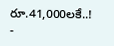రూ.41,000లకే..!
-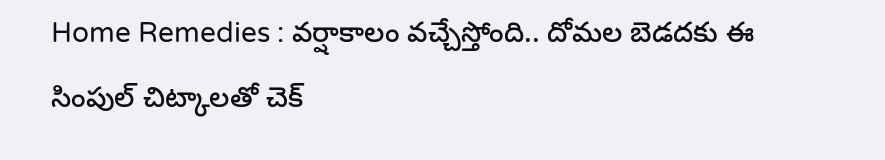Home Remedies : వర్షాకాలం వచ్చేస్తోంది.. దోమల బెడదకు ఈ సింపుల్ చిట్కాలతో చెక్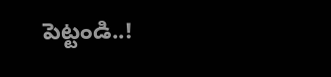పెట్టండి..!